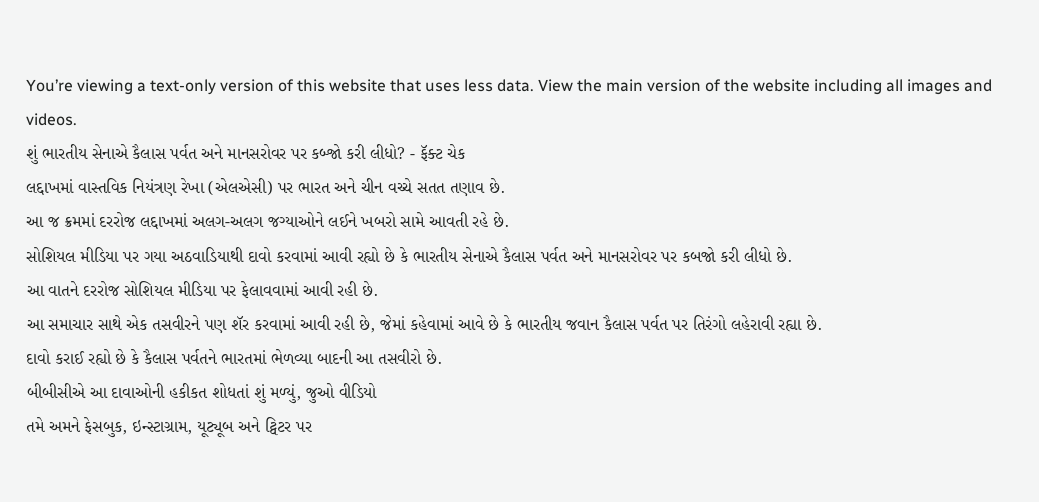You’re viewing a text-only version of this website that uses less data. View the main version of the website including all images and videos.
શું ભારતીય સેનાએ કૈલાસ પર્વત અને માનસરોવર પર કબ્જો કરી લીધો? - ફૅક્ટ ચેક
લદ્દાખમાં વાસ્તવિક નિયંત્રણ રેખા (એલએસી) પર ભારત અને ચીન વચ્ચે સતત તણાવ છે.
આ જ ક્રમમાં દરરોજ લદ્દાખમાં અલગ-અલગ જગ્યાઓને લઈને ખબરો સામે આવતી રહે છે.
સોશિયલ મીડિયા પર ગયા અઠવાડિયાથી દાવો કરવામાં આવી રહ્યો છે કે ભારતીય સેનાએ કૈલાસ પર્વત અને માનસરોવર પર કબજો કરી લીધો છે.
આ વાતને દરરોજ સોશિયલ મીડિયા પર ફેલાવવામાં આવી રહી છે.
આ સમાચાર સાથે એક તસવીરને પણ શૅર કરવામાં આવી રહી છે, જેમાં કહેવામાં આવે છે કે ભારતીય જવાન કૈલાસ પર્વત પર તિરંગો લહેરાવી રહ્યા છે.
દાવો કરાઈ રહ્યો છે કે કૈલાસ પર્વતને ભારતમાં ભેળવ્યા બાદની આ તસવીરો છે.
બીબીસીએ આ દાવાઓની હકીકત શોધતાં શું મળ્યું, જુઓ વીડિયો
તમે અમને ફેસબુક, ઇન્સ્ટાગ્રામ, યૂટ્યૂબ અને ટ્વિટર પર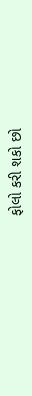ફોલો કરી શકો છો